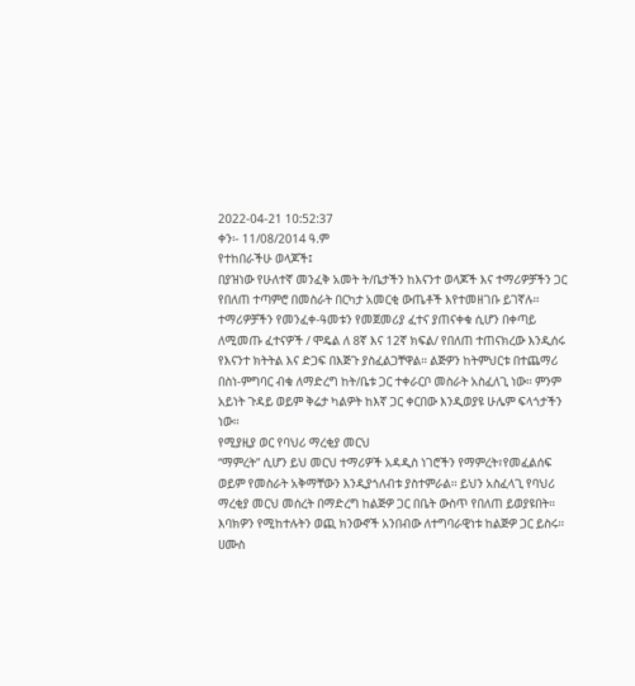2022-04-21 10:52:37
ቀን፡- 11/08/2014 ዓ.ም
የተከበራችሁ ወላጆች፤
በያዝነው የሁለተኛ መንፈቅ አመት ት/ቤታችን ከእናንተ ወላጆች እና ተማሪዎቻችን ጋር የበለጠ ተጣምሮ በመስራት በርካታ አመርቂ ውጤቶች እየተመዘገቡ ይገኛሉ፡፡ ተማሪዎቻችን የመንፈቀ-ዓመቱን የመጀመሪያ ፈተና ያጠናቀቁ ሲሆን በቀጣይ ለሚመጡ ፈተናዎች / ሞዴል ለ 8ኛ እና 12ኛ ክፍል/ የበለጠ ተጠናክረው እንዲሰሩ የእናንተ ክትትል እና ድጋፍ በእጅጉ ያስፈልጋቸዋል፡፡ ልጅዎን ከትምህርቱ በተጨማሪ በስነ-ምግባር ብቁ ለማድረግ ከት/ቤቱ ጋር ተቀራርቦ መስራት አስፈለጊ ነው፡፡ ምንም አይነት ጉዳይ ወይም ቅሬታ ካልዎት ከእኛ ጋር ቀርበው እንዲወያዩ ሁሌም ፍላጎታችን ነው፡፡
የሚያዚያ ወር የባህሪ ማረቂያ መርህ
“ማምረት” ሲሆን ይህ መርህ ተማሪዎች አዳዲስ ነገሮችን የማምረት፣የመፈልሰፍ ወይም የመስራት አቅማቸውን እንዲያጎለብቱ ያስተምራል፡፡ ይህን አስፈላጊ የባህሪ ማረቂያ መርህ መሰረት በማድረግ ከልጅዎ ጋር በቤት ውስጥ የበለጠ ይወያዩበት፡፡
እባክዎን የሚከተሉትን ወጪ ክንውኖች አንበብው ለተግባራዊነቱ ከልጅዎ ጋር ይስሩ፡፡
ሀሙስ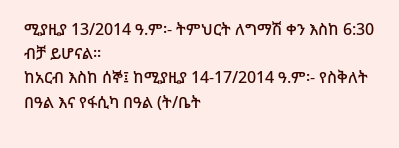ሚያዚያ 13/2014 ዓ.ም፡- ትምህርት ለግማሽ ቀን እስከ 6:30 ብቻ ይሆናል፡፡
ከአርብ እስከ ሰኞ፤ ከሚያዚያ 14-17/2014 ዓ.ም፡- የስቅለት በዓል እና የፋሲካ በዓል (ት/ቤት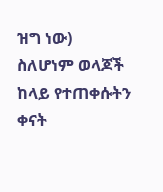ዝግ ነው)
ስለሆነም ወላጆች ከላይ የተጠቀሱትን ቀናት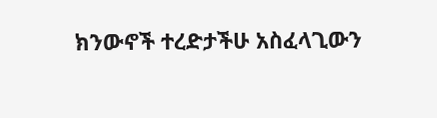ክንውኖች ተረድታችሁ አስፈላጊውን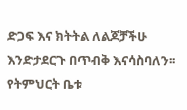ድጋፍ እና ክትትል ለልጆቻችሁ እንድታደርጉ በጥብቅ እናሳስባለን፡፡
የትምህርት ቤቱ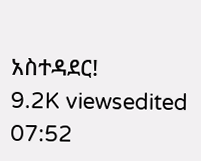አስተዳደር!
9.2K viewsedited 07:52